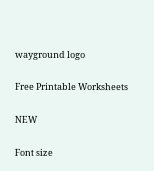wayground logo

Free Printable Worksheets

NEW

Font size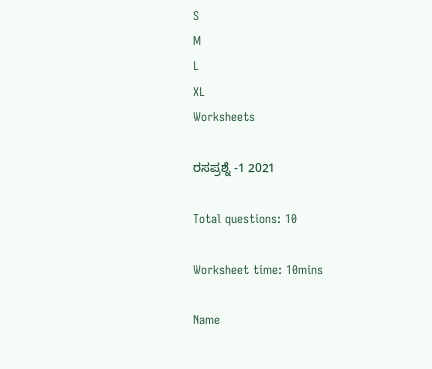S
M
L
XL
Worksheets

ರಸಪ್ರಶ್ನೆ -1 2021

Total questions: 10

Worksheet time: 10mins

Name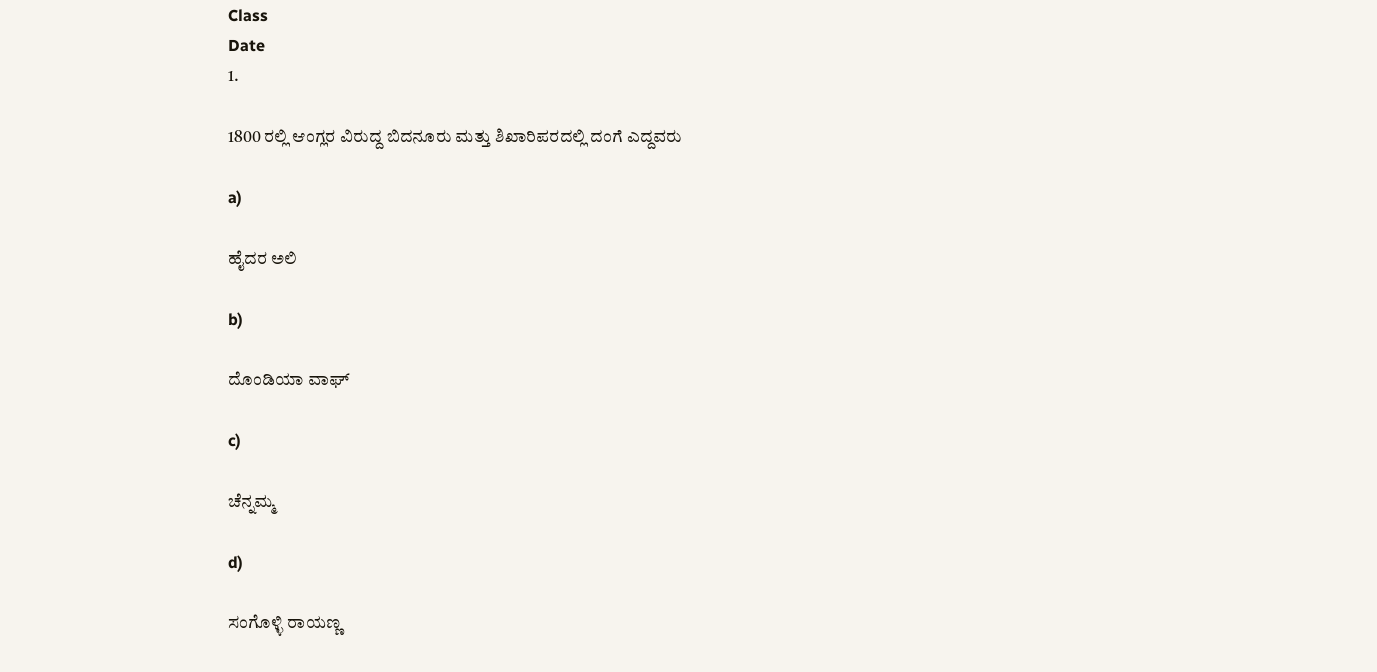Class
Date
1.

1800 ರಲ್ಲಿ ಆಂಗ್ಲರ ವಿರುದ್ದ ಬಿದನೂರು ಮತ್ತು ಶಿಖಾರಿಪರದಲ್ಲಿ ದಂಗೆ ಎದ್ದವರು

a)

ಹೈದರ ಅಲಿ

b)

ದೊಂಡಿಯಾ ವಾಘ್‌

c)

ಚೆನ್ನಮ್ಮ

d)

ಸಂಗೊಳ್ಳಿ ರಾಯಣ್ಣ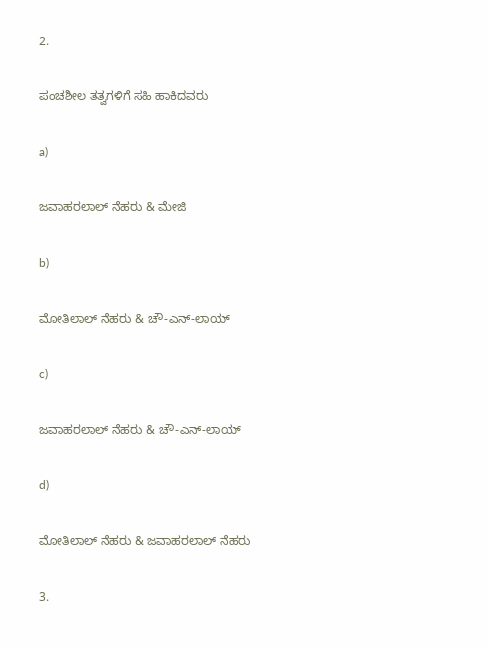2.

ಪಂಚಶೀಲ ತತ್ವಗಳಿಗೆ ಸಹಿ ಹಾಕಿದವರು

a)

ಜವಾಹರಲಾಲ್‌ ನೆಹರು & ಮೇಜಿ

b)

ಮೋತಿಲಾಲ್‌ ನೆಹರು & ಚೌ-ಎನ್-ಲಾಯ್‌

c)

ಜವಾಹರಲಾಲ್‌ ನೆಹರು & ಚೌ-ಎನ್-ಲಾಯ್

d)

ಮೋತಿಲಾಲ್‌ ನೆಹರು & ಜವಾಹರಲಾಲ್‌ ನೆಹರು

3.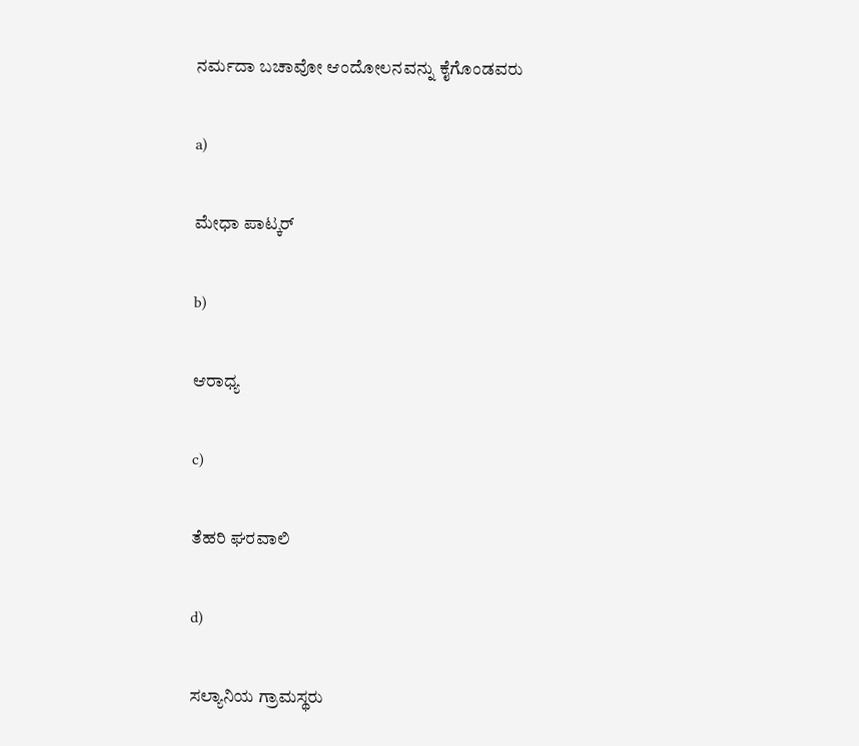ನರ್ಮದಾ ಬಚಾವೋ ಆಂದೋಲನವನ್ನು ಕೈಗೊಂಡವರು

a)

ಮೇಧಾ ಪಾಟ್ಕರ್

b)

ಆರಾಧ್ಯ

c)

ತೆಹರಿ ಘರವಾಲಿ

d)

ಸಲ್ಯಾನಿಯ ಗ್ರಾಮಸ್ಥರು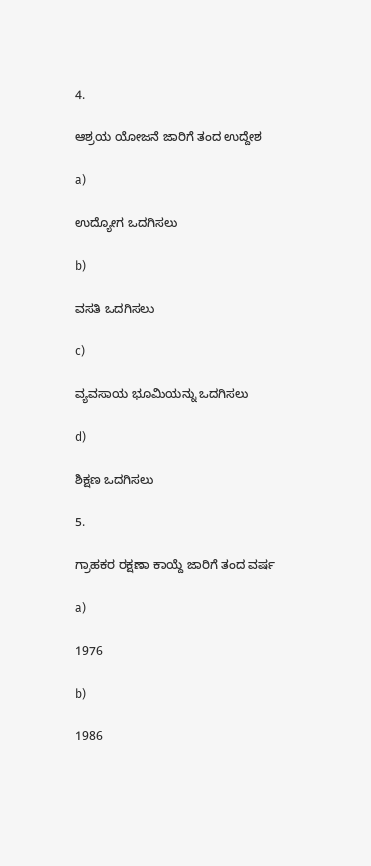4.

ಆಶ್ರಯ ಯೋಜನೆ ಜಾರಿಗೆ ತಂದ ಉದ್ದೇಶ

a)

ಉದ್ಯೋಗ ಒದಗಿಸಲು

b)

ವಸತಿ ಒದಗಿಸಲು

c)

ವ್ಯವಸಾಯ ಭೂಮಿಯನ್ನು ಒದಗಿಸಲು

d)

ಶಿಕ್ಷಣ ಒದಗಿಸಲು

5.

ಗ್ರಾಹಕರ ರಕ್ಷಣಾ ಕಾಯ್ದೆ ಜಾರಿಗೆ ತಂದ ವರ್ಷ

a)

1976

b)

1986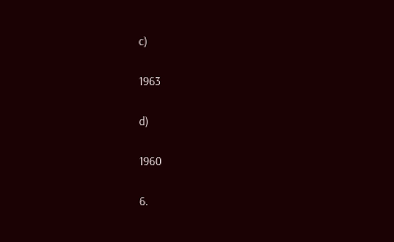c)

1963

d)

1960

6.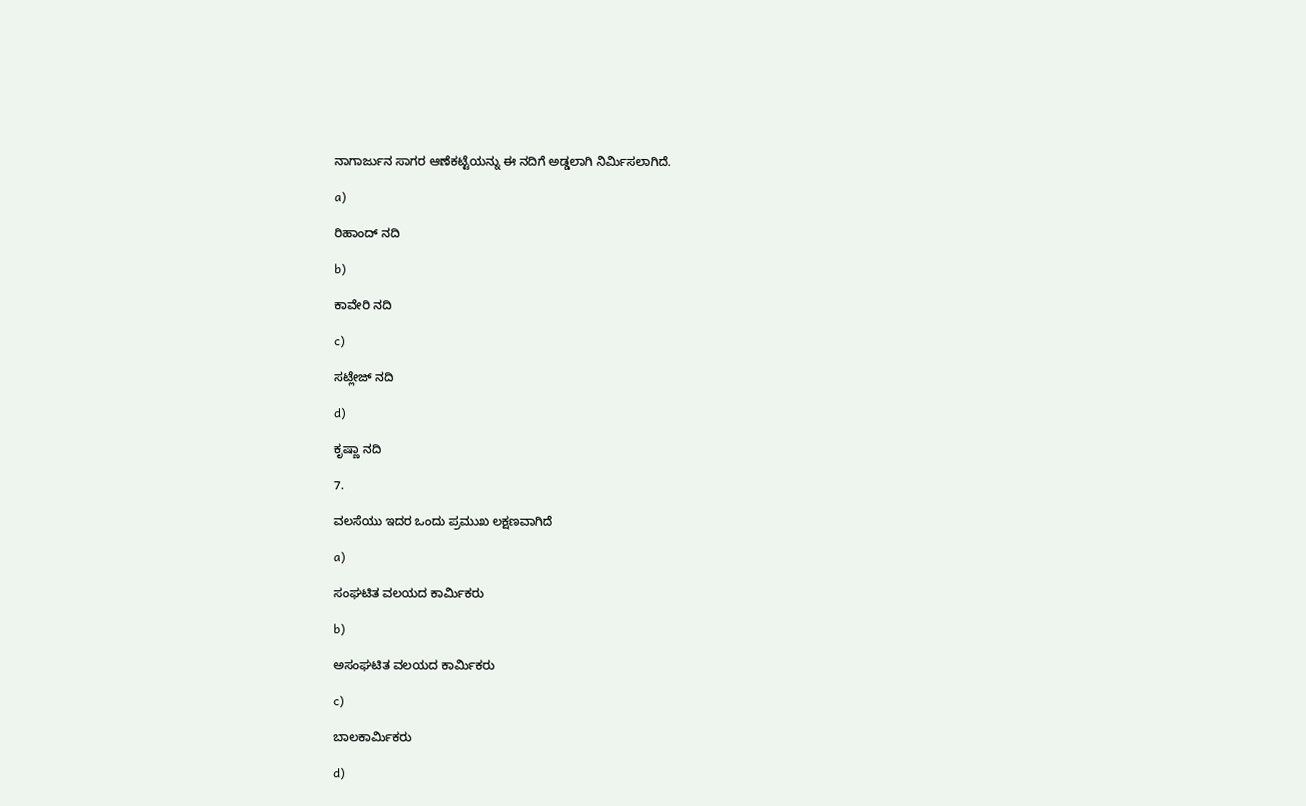ನಾಗಾರ್ಜುನ ಸಾಗರ ಆಣೆಕಟ್ಟೆಯನ್ನು ಈ ನದಿಗೆ ಅಡ್ಡಲಾಗಿ ನಿರ್ಮಿಸಲಾಗಿದೆ.

a)

ರಿಹಾಂದ್‌ ನದಿ

b)

ಕಾವೇರಿ ನದಿ

c)

ಸಟ್ಲೇಜ್‌ ನದಿ

d)

ಕೃಷ್ಣಾ ನದಿ

7.

ವಲಸೆಯು ಇದರ ಒಂದು ಪ್ರಮುಖ ಲಕ್ಷಣವಾಗಿದೆ

a)

ಸಂಘಟಿತ ವಲಯದ ಕಾರ್ಮಿಕರು

b)

ಅಸಂಘಟಿತ ವಲಯದ ಕಾರ್ಮಿಕರು

c)

ಬಾಲಕಾರ್ಮಿಕರು

d)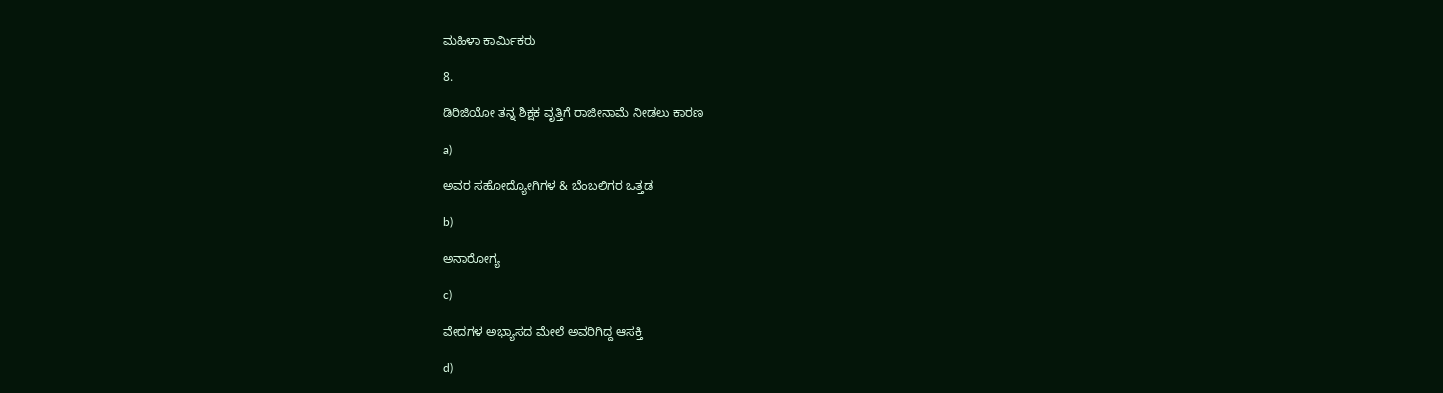ಮಹಿಳಾ ಕಾರ್ಮಿಕರು

8.

ಡಿರಿಜಿಯೋ ತನ್ನ ಶಿಕ್ಷಕ ವೃತ್ತಿಗೆ ರಾಜೀನಾಮೆ ನೀಡಲು ಕಾರಣ

a)

ಅವರ ಸಹೋದ್ಯೋಗಿಗಳ & ಬೆಂಬಲಿಗರ ಒತ್ತಡ

b)

ಅನಾರೋಗ್ಯ

c)

ವೇದಗಳ ಅಭ್ಯಾಸದ ಮೇಲೆ ಅವರಿಗಿದ್ದ ಆಸಕ್ತಿ

d)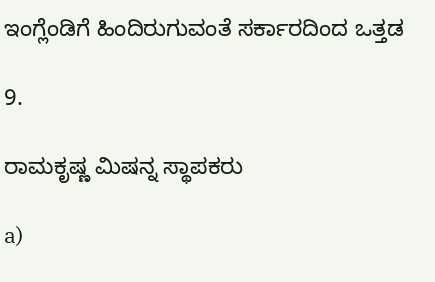ಇಂಗ್ಲೆಂಡಿಗೆ ಹಿಂದಿರುಗುವಂತೆ ಸರ್ಕಾರದಿಂದ ಒತ್ತಡ

9.

ರಾಮಕೃಷ್ಣ ಮಿಷನ್ನ ಸ್ಥಾಪಕರು

a)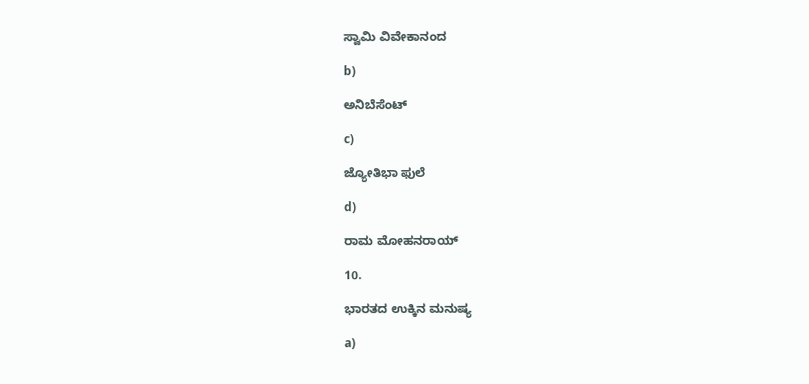ಸ್ವಾಮಿ ವಿವೇಕಾನಂದ

b)

ಅನಿಬೆಸೆಂಟ್

c)

ಜ್ಯೋತಿಭಾ ಫುಲೆ

d)

ರಾಮ ಮೋಹನರಾಯ್

10.

ಭಾರತದ ಉಕ್ಕಿನ ಮನುಷ್ಯ

a)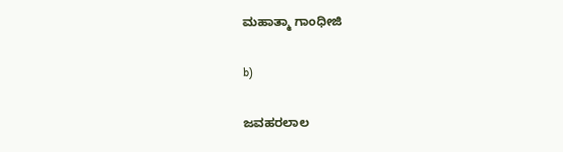ಮಹಾತ್ಮಾ ಗಾಂಧೀಜಿ

b)

ಜವಹರಲಾಲ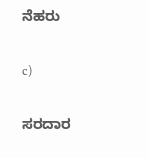ನೆಹರು

c)

ಸರದಾರ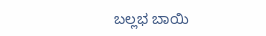ಬಲ್ಲಭ ಬಾಯಿ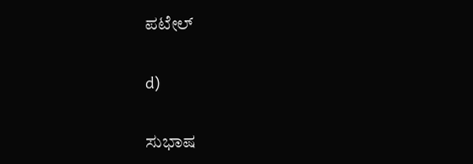ಪಟೇಲ್

d)

ಸುಭಾಷ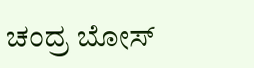ಚಂದ್ರ ಬೋಸ್